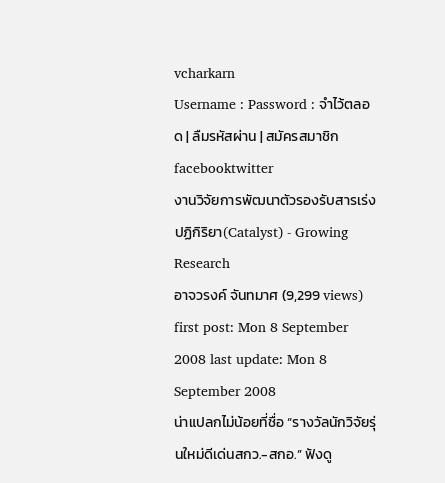vcharkarn
Username : Password : จำไว้ตลอด | ลืมรหัสผ่าน | สมัครสมาชิก
facebooktwitter
งานวิจัยการพัฒนาตัวรองรับสารเร่งปฏิกิริยา(Catalyst) - Growing Research
อาจวรงค์ จันทมาศ (9,299 views) first post: Mon 8 September 2008 last update: Mon 8 September 2008
น่าแปลกไม่น้อยที่ชื่อ “รางวัลนักวิจัยรุ่นใหม่ดีเด่นสกว.-สกอ.” ฟังดู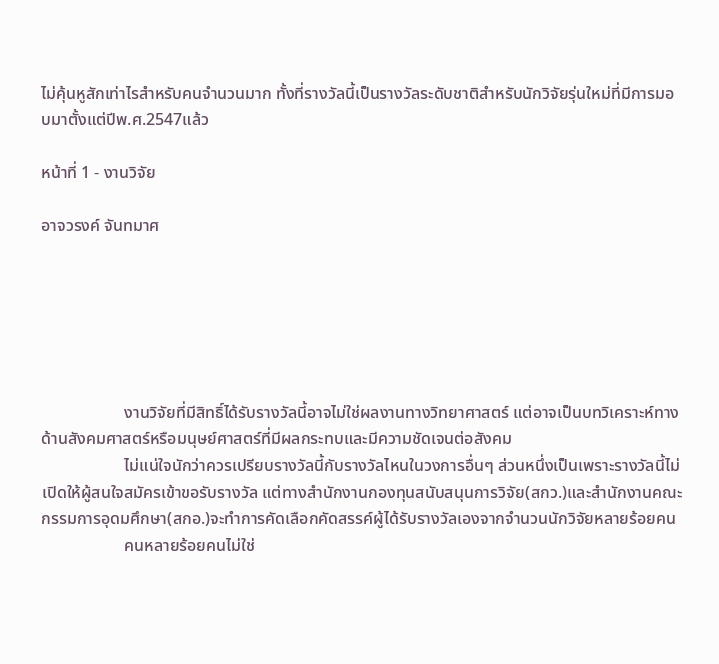ไม่คุ้นหูสักเท่าไรสำหรับคนจำนวนมาก ทั้งที่รางวัลนี้เป็นรางวัลระดับชาติสำหรับนักวิจัยรุ่นใหม่ที่มีการมอบมาตั้งแต่ปีพ.ศ.2547แล้ว

หน้าที่ 1 - งานวิจัย

อาจวรงค์ จันทมาศ






                    งานวิจัยที่มีสิทธิ์ได้รับรางวัลนี้อาจไม่ใช่ผลงานทางวิทยาศาสตร์ แต่อาจเป็นบทวิเคราะห์ทางด้านสังคมศาสตร์หรือมนุษย์ศาสตร์ที่มีผลกระทบและมีความชัดเจนต่อสังคม
                    ไม่แน่ใจนักว่าควรเปรียบรางวัลนี้กับรางวัลไหนในวงการอื่นๆ ส่วนหนึ่งเป็นเพราะรางวัลนี้ไม่เปิดให้ผู้สนใจสมัครเข้าขอรับรางวัล แต่ทางสำนักงานกองทุนสนับสนุนการวิจัย(สกว.)และสำนักงานคณะกรรมการอุดมศึกษา(สกอ.)จะทำการคัดเลือกคัดสรรค์ผู้ได้รับรางวัลเองจากจำนวนนักวิจัยหลายร้อยคน
                    คนหลายร้อยคนไม่ใช่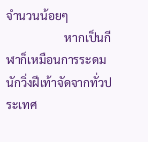จำนวนน้อยๆ
                    หากเป็นกีฬาก็เหมือนการระดมนักวิ่งฝีเท้าจัดจากทั่วประเทศ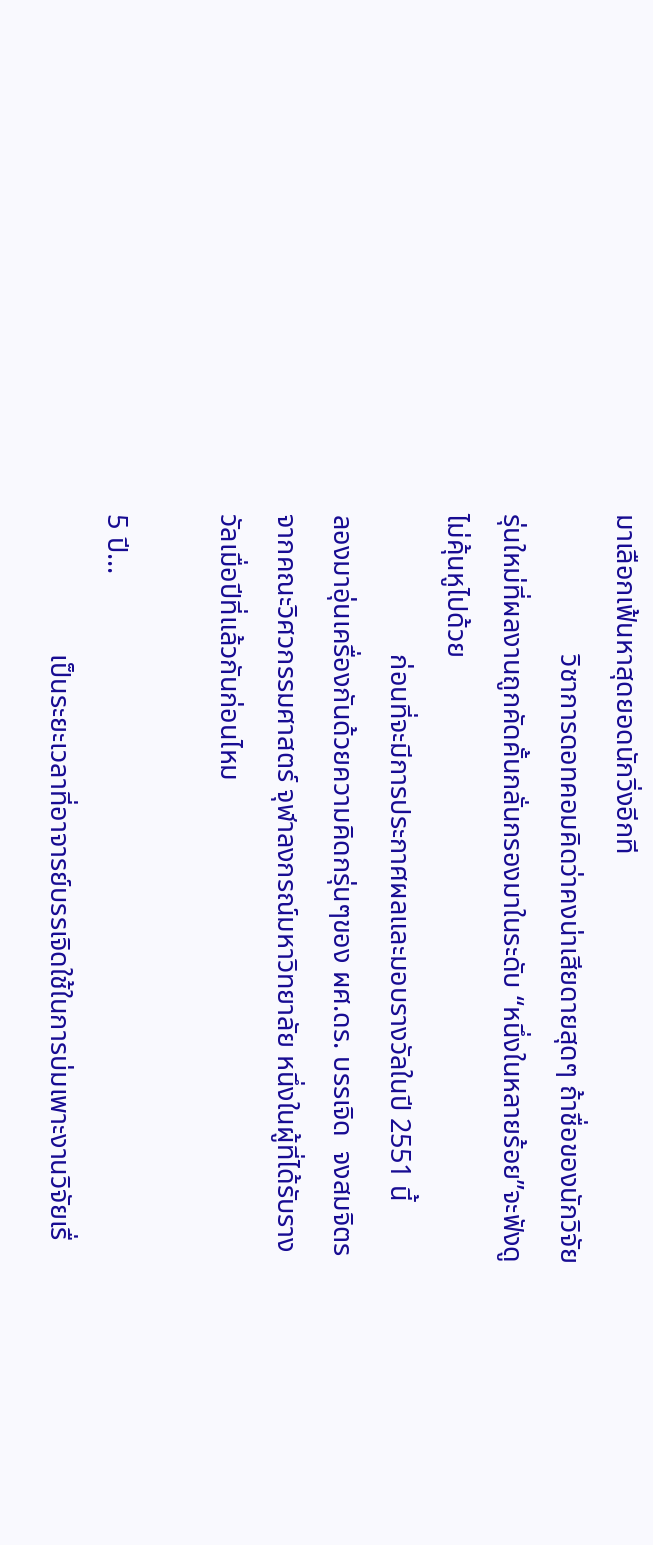มาเลือกเฟ้นหาสุดยอดนักวิ่งอีกที
                    วิชาการดอทคอมคิดว่าคงน่าเสียดายสุดๆ ถ้าชื่อของนักวิจัยรุ่นใหม่ที่ผลงานถูกคัดคั้นกลั่นกรองมาในระดับ “หนึ่งในหลายร้อย”จะฟังดูไม่คุ้นหูไปด้วย
                    ก่อนที่จะมีการประกาศผลและมอบรางวัลในปี 2551 นี้
ลองมาอุ่นเครื่องกันด้วยความคิดกรุ่นๆของ ผศ.ดร. บรรเจิด  จงสมจิตร จากคณะวิศวกรรมศาสตร์ จุฬาลงกรณ์มหาวิทยาลัย หนึ่งในผู้ที่ได้รับรางวัลเมื่อปีที่แล้วกันก่อนไหม

5 ปี...
                    เป็นระยะเวลาที่อาจารย์บรรเจิดใช้ในการบ่มเพาะงานวิจัยเรื่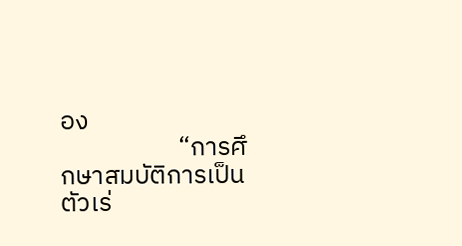อง
                    “การศึกษาสมบัติการเป็นตัวเร่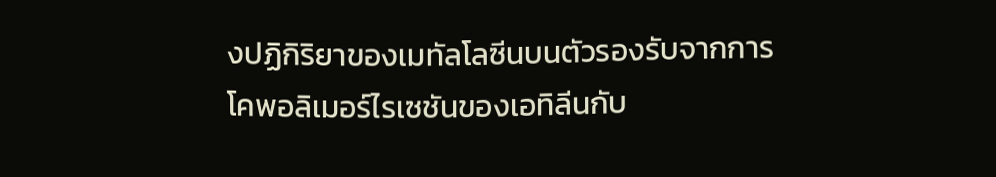งปฏิกิริยาของเมทัลโลซีนบนตัวรองรับจากการโคพอลิเมอร์ไรเซชันของเอทิลีนกับ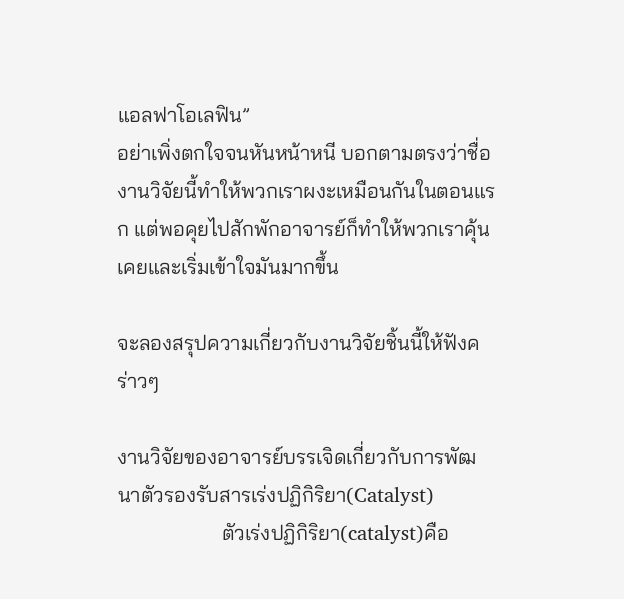แอลฟาโอเลฟิน”
อย่าเพิ่งตกใจจนหันหน้าหนี บอกตามตรงว่าชื่องานวิจัยนี้ทำให้พวกเราผงะเหมือนกันในตอนแรก แต่พอคุยไปสักพักอาจารย์ก็ทำให้พวกเราคุ้นเคยและเริ่มเข้าใจมันมากขึ้น

จะลองสรุปความเกี่ยวกับงานวิจัยชิ้นนี้ให้ฟังคร่าวๆ

งานวิจัยของอาจารย์บรรเจิดเกี่ยวกับการพัฒนาตัวรองรับสารเร่งปฏิกิริยา(Catalyst)
                    ตัวเร่งปฏิกิริยา(catalyst)คือ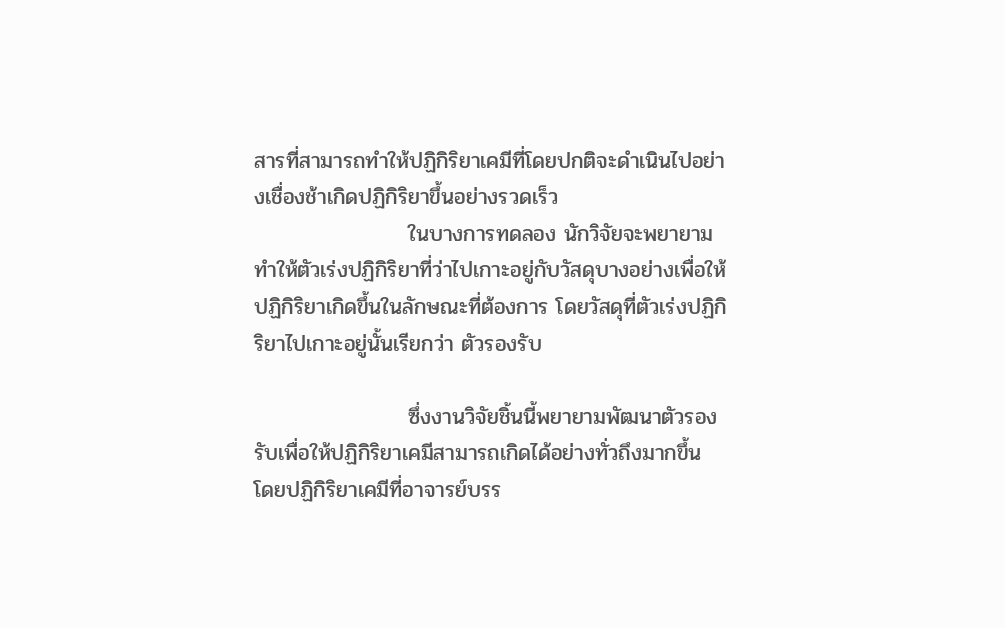สารที่สามารถทำให้ปฏิกิริยาเคมีที่โดยปกติจะดำเนินไปอย่างเชื่องช้าเกิดปฏิกิริยาขึ้นอย่างรวดเร็ว
                    ในบางการทดลอง นักวิจัยจะพยายามทำให้ตัวเร่งปฏิกิริยาที่ว่าไปเกาะอยู่กับวัสดุบางอย่างเพื่อให้ปฏิกิริยาเกิดขึ้นในลักษณะที่ต้องการ โดยวัสดุที่ตัวเร่งปฏิกิริยาไปเกาะอยู่นั้นเรียกว่า ตัวรองรับ

                    ซึ่งงานวิจัยชิ้นนี้พยายามพัฒนาตัวรองรับเพื่อให้ปฏิกิริยาเคมีสามารถเกิดได้อย่างทั่วถึงมากขึ้น โดยปฏิกิริยาเคมีที่อาจารย์บรร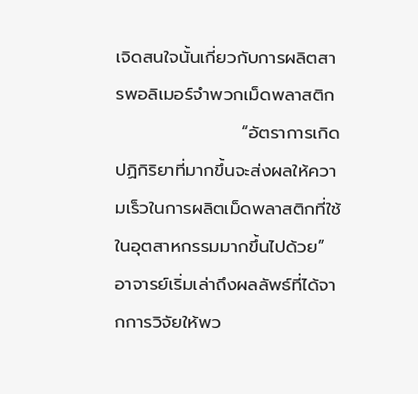เจิดสนใจนั้นเกี่ยวกับการผลิตสารพอลิเมอร์จำพวกเม็ดพลาสติก
                    “อัตราการเกิดปฏิกิริยาที่มากขึ้นจะส่งผลให้ความเร็วในการผลิตเม็ดพลาสติกที่ใช้ในอุตสาหกรรมมากขึ้นไปด้วย” อาจารย์เริ่มเล่าถึงผลลัพธ์ที่ได้จากการวิจัยให้พว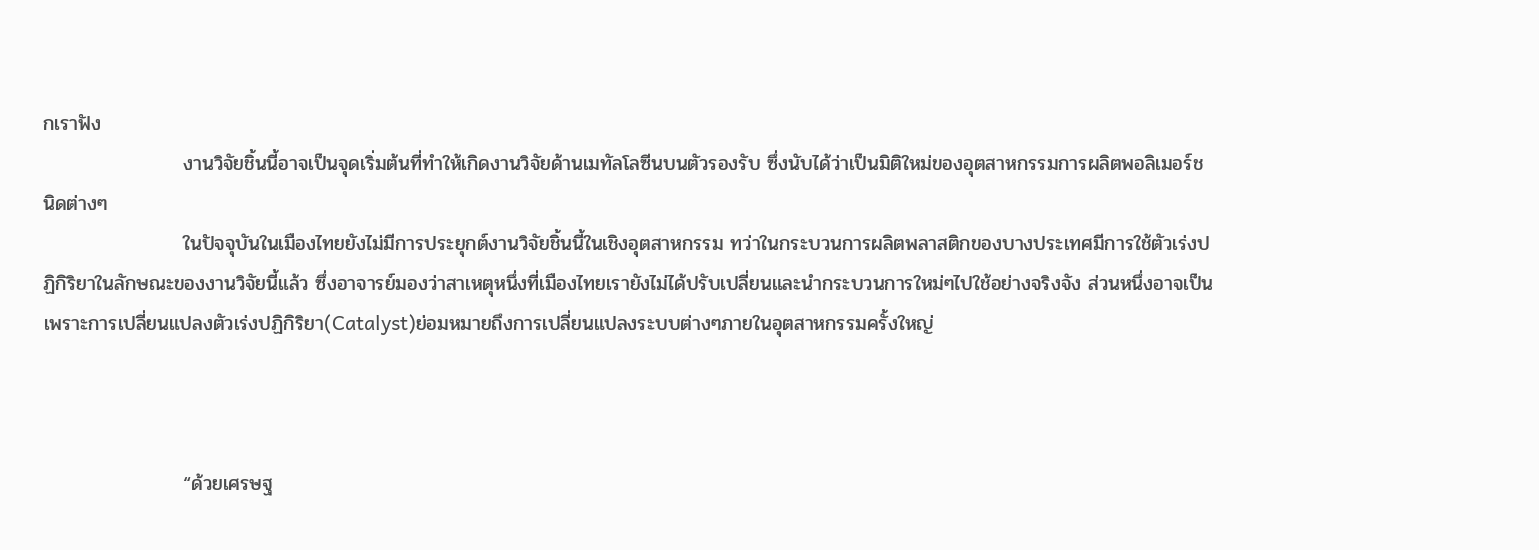กเราฟัง
                    งานวิจัยชิ้นนี้อาจเป็นจุดเริ่มต้นที่ทำให้เกิดงานวิจัยด้านเมทัลโลซีนบนตัวรองรับ ซึ่งนับได้ว่าเป็นมิติใหม่ของอุตสาหกรรมการผลิตพอลิเมอร์ชนิดต่างๆ
                    ในปัจจุบันในเมืองไทยยังไม่มีการประยุกต์งานวิจัยชิ้นนี้ในเชิงอุตสาหกรรม ทว่าในกระบวนการผลิตพลาสติกของบางประเทศมีการใช้ตัวเร่งปฏิกิริยาในลักษณะของงานวิจัยนี้แล้ว ซึ่งอาจารย์มองว่าสาเหตุหนึ่งที่เมืองไทยเรายังไม่ได้ปรับเปลี่ยนและนำกระบวนการใหม่ๆไปใช้อย่างจริงจัง ส่วนหนึ่งอาจเป็นเพราะการเปลี่ยนแปลงตัวเร่งปฏิกิริยา(Catalyst)ย่อมหมายถึงการเปลี่ยนแปลงระบบต่างๆภายในอุตสาหกรรมครั้งใหญ่



                    “ด้วยเศรษฐ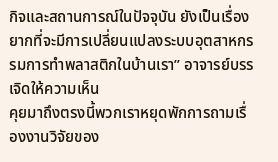กิจและสถานการณ์ในปัจจุบัน ยังเป็นเรื่องยากที่จะมีการเปลี่ยนแปลงระบบอุตสาหกรรมการทำพลาสติกในบ้านเรา” อาจารย์บรรเจิดให้ความเห็น
คุยมาถึงตรงนี้พวกเราหยุดพักการถามเรื่องงานวิจัยของ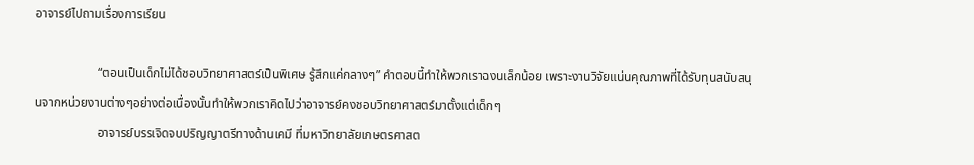อาจารย์ไปถามเรื่องการเรียน

                    “ตอนเป็นเด็กไม่ได้ชอบวิทยาศาสตร์เป็นพิเศษ รู้สึกแค่กลางๆ” คำตอบนี้ทำให้พวกเราฉงนเล็กน้อย เพราะงานวิจัยแน่นคุณภาพที่ได้รับทุนสนับสนุนจากหน่วยงานต่างๆอย่างต่อเนื่องนั้นทำให้พวกเราคิดไปว่าอาจารย์คงชอบวิทยาศาสตร์มาตั้งแต่เด็กๆ
                    อาจารย์บรรเจิดจบปริญญาตรีทางด้านเคมี ที่มหาวิทยาลัยเกษตรศาสต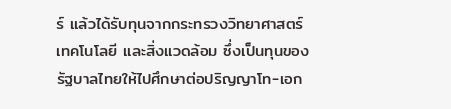ร์ แล้วได้รับทุนจากกระทรวงวิทยาศาสตร์ เทคโนโลยี และสิ่งแวดล้อม ซึ่งเป็นทุนของรัฐบาลไทยให้ไปศึกษาต่อปริญญาโท-เอก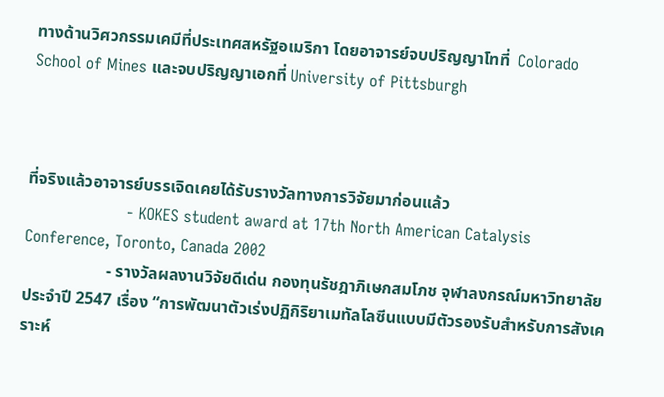ทางด้านวิศวกรรมเคมีที่ประเทศสหรัฐอเมริกา โดยอาจารย์จบปริญญาโทที่  Colorado School of Mines และจบปริญญาเอกที่ University of Pittsburgh



ที่จริงแล้วอาจารย์บรรเจิดเคยได้รับรางวัลทางการวิจัยมาก่อนแล้ว
                    - KOKES student award at 17th North American Catalysis Conference, Toronto, Canada 2002
                    - รางวัลผลงานวิจัยดีเด่น กองทุนรัชฎาภิเษกสมโภช จุฬาลงกรณ์มหาวิทยาลัย ประจำปี 2547 เรื่อง “การพัฒนาตัวเร่งปฏิกิริยาเมทัลโลซีนแบบมีตัวรองรับสำหรับการสังเคราะห์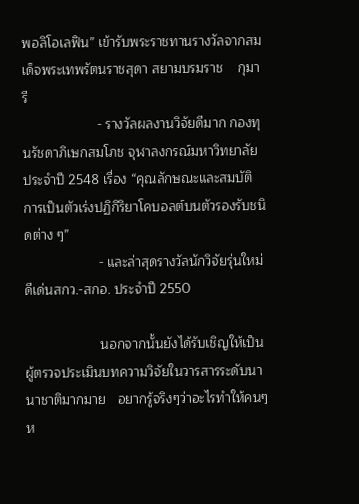พอลิโอเลฟิน” เข้ารับพระราชทานรางวัลจากสมเด็จพระเทพรัตนราชสุดา สยามบรมราช    กุมารี
                    - รางวัลผลงานวิจัยดีมาก กองทุนรัชดาภิเษกสมโภช จุฬาลงกรณ์มหาวิทยาลัย ประจำปี 2548 เรื่อง “คุณลักษณะและสมบัติการเป็นตัวเร่งปฏิกิริยาโคบอลต์บนตัวรองรับชนิดต่าง ๆ”
                    - และล่าสุดรางวัลนักวิจัยรุ่นใหม่ดีเด่นสกว.-สกอ. ประจำปี 2550

                    นอกจากนั้นยังได้รับเชิญให้เป็นผู้ตรวจประเมินบทความวิจัยในวารสารระดับนานาชาติมากมาย   อยากรู้จริงๆว่าอะไรทำให้คนๆห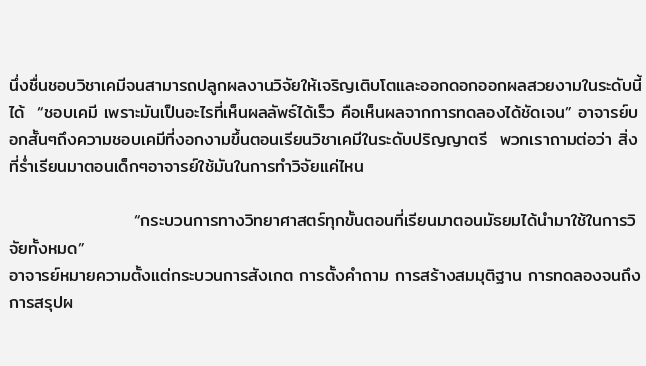นึ่งชื่นชอบวิชาเคมีจนสามารถปลูกผลงานวิจัยให้เจริญเติบโตและออกดอกออกผลสวยงามในระดับนี้ได้  “ชอบเคมี เพราะมันเป็นอะไรที่เห็นผลลัพธ์ได้เร็ว คือเห็นผลจากการทดลองได้ชัดเจน” อาจารย์บอกสั้นๆถึงความชอบเคมีที่งอกงามขึ้นตอนเรียนวิชาเคมีในระดับปริญญาตรี  พวกเราถามต่อว่า สิ่งที่ร่ำเรียนมาตอนเด็กๆอาจารย์ใช้มันในการทำวิจัยแค่ไหน

                    “กระบวนการทางวิทยาศาสตร์ทุกขั้นตอนที่เรียนมาตอนมัธยมได้นำมาใช้ในการวิจัยทั้งหมด”
อาจารย์หมายความตั้งแต่กระบวนการสังเกต การตั้งคำถาม การสร้างสมมุติฐาน การทดลองจนถึงการสรุปผ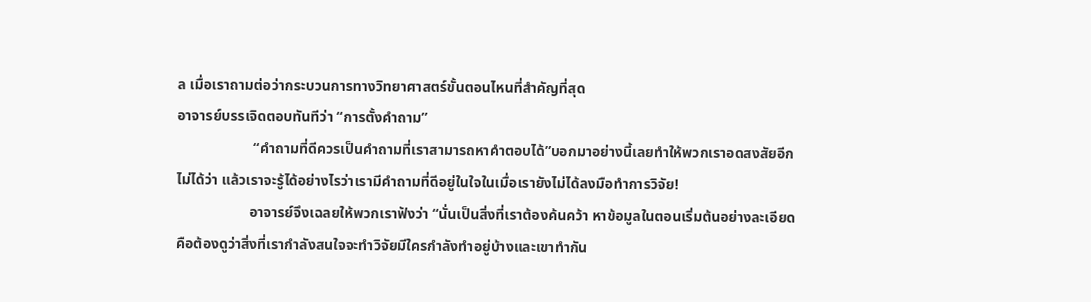ล เมื่อเราถามต่อว่ากระบวนการทางวิทยาศาสตร์ขั้นตอนไหนที่สำคัญที่สุด
อาจารย์บรรเจิดตอบทันทีว่า “การตั้งคำถาม”
                     “คำถามที่ดีควรเป็นคำถามที่เราสามารถหาคำตอบได้”บอกมาอย่างนี้เลยทำให้พวกเราอดสงสัยอีกไม่ได้ว่า แล้วเราจะรู้ได้อย่างไรว่าเรามีคำถามที่ดีอยู่ในใจในเมื่อเรายังไม่ได้ลงมือทำการวิจัย!
                    อาจารย์จึงเฉลยให้พวกเราฟังว่า “นั่นเป็นสิ่งที่เราต้องค้นคว้า หาข้อมูลในตอนเริ่มต้นอย่างละเอียด คือต้องดูว่าสิ่งที่เรากำลังสนใจจะทำวิจัยมีใครกำลังทำอยู่บ้างและเขาทำกัน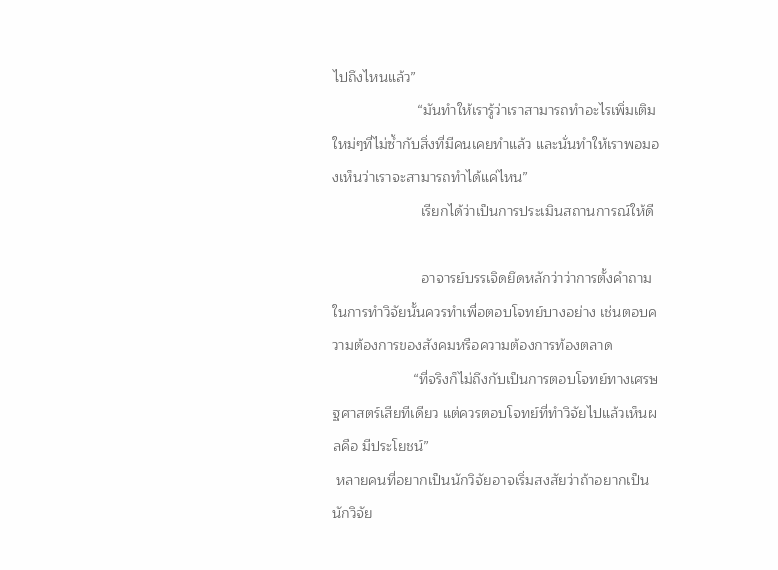ไปถึงไหนแล้ว”
                     “มันทำให้เรารู้ว่าเราสามารถทำอะไรเพิ่มเติมใหม่ๆที่ไม่ซ้ำกับสิ่งที่มีคนเคยทำแล้ว และนั่นทำให้เราพอมองเห็นว่าเราจะสามารถทำได้แค่ไหน”
                      เรียกได้ว่าเป็นการประเมินสถานการณ์ให้ดี

                      อาจารย์บรรเจิดยึดหลักว่าว่าการตั้งคำถามในการทำวิจัยนั้นควรทำเพื่อตอบโจทย์บางอย่าง เช่นตอบความต้องการของสังคมหรือความต้องการท้องตลาด
                    “ที่จริงก็ไม่ถึงกับเป็นการตอบโจทย์ทางเศรษฐศาสตร์เสียทีเดียว แต่ควรตอบโจทย์ที่ทำวิจัยไปแล้วเห็นผลคือ มีประโยชน์”
 หลายคนที่อยากเป็นนักวิจัยอาจเริ่มสงสัยว่าถ้าอยากเป็นนักวิจัย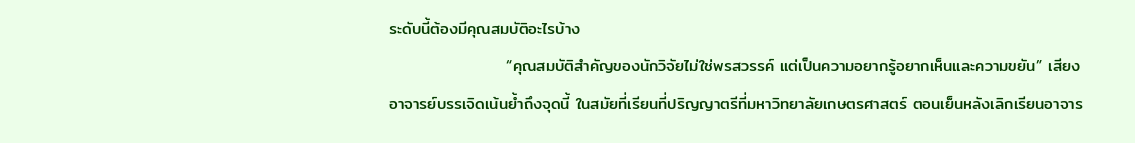ระดับนี้ต้องมีคุณสมบัติอะไรบ้าง
                    “คุณสมบัติสำคัญของนักวิจัยไม่ใช่พรสวรรค์ แต่เป็นความอยากรู้อยากเห็นและความขยัน” เสียงอาจารย์บรรเจิดเน้นย้ำถึงจุดนี้ ในสมัยที่เรียนที่ปริญญาตรีที่มหาวิทยาลัยเกษตรศาสตร์ ตอนเย็นหลังเลิกเรียนอาจาร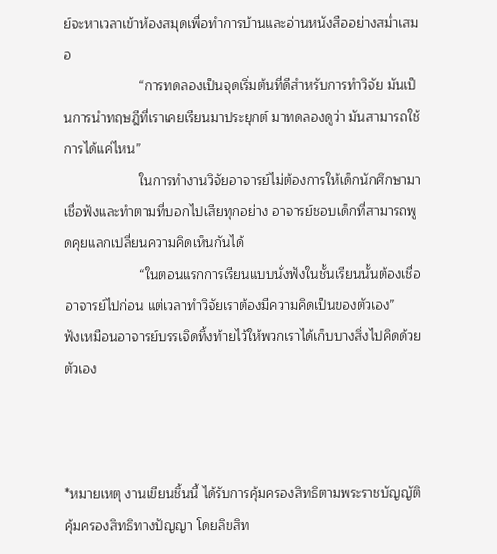ย์จะหาเวลาเข้าห้องสมุดเพื่อทำการบ้านและอ่านหนังสืออย่างสม่ำเสมอ
                    “การทดลองเป็นจุดเริ่มต้นที่ดีสำหรับการทำวิจัย มันเป็นการนำทฤษฎีที่เราเคยเรียนมาประยุกต์ มาทดลองดูว่า มันสามารถใช้การได้แค่ไหน”
                    ในการทำงานวิจัยอาจารย์ไม่ต้องการให้เด็กนักศึกษามาเชื่อฟังและทำตามที่บอกไปเสียทุกอย่าง อาจารย์ชอบเด็กที่สามารถพูดคุยแลกเปลี่ยนความคิดเห็นกันได้
                    “ในตอนแรกการเรียนแบบนั่งฟังในชั้นเรียนนั้นต้องเชื่ออาจารย์ไปก่อน แต่เวลาทำวิจัยเราต้องมีความคิดเป็นของตัวเอง”
ฟังเหมือนอาจารย์บรรเจิดทิ้งท้ายไว้ให้พวกเราได้เก็บบางสิ่งไปคิดด้วยตัวเอง



*หมายเหตุ งานเขียนชิ้นนี้ ได้รับการคุ้มครองสิทธิตามพระราชบัญญัติคุ้มครองสิทธิทางปัญญา โดยลิขสิท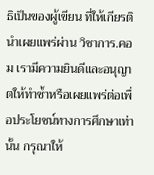ธิเป็นของผู้เขียน ที่ให้เกียรตินำเผยแพร่ผ่าน วิชาการ.คอม เรามีความยินดีและอนุญาตให้ทำซ้ำหรือเผยแพร่ต่อเพื่อประโยชน์ทางการศึกษาเท่านั้น กรุณาให้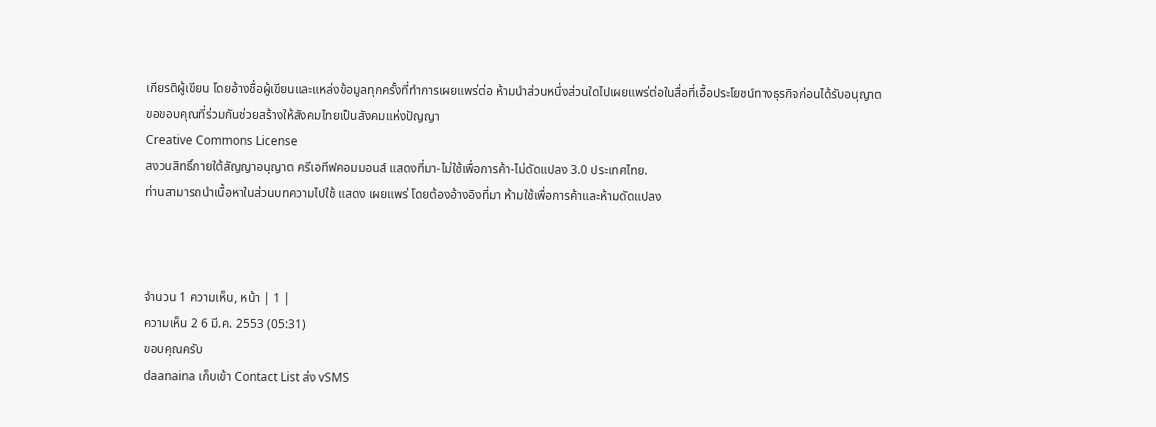เกียรติผู้เขียน โดยอ้างชื่อผู้เขียนและแหล่งข้อมูลทุกครั้งที่ทำการเผยแพร่ต่อ ห้ามนำส่วนหนึ่งส่วนใดไปเผยแพร่ต่อในสื่อที่เอื้อประโยชน์ทางธุรกิจก่อนได้รับอนุญาต ขอขอบคุณที่ร่วมกันช่วยสร้างให้สังคมไทยเป็นสังคมแห่งปัญญา
Creative Commons License
สงวนสิทธิ์ภายใต้สัญญาอนุญาต ครีเอทีฟคอมมอนส์ แสดงที่มา-ไม่ใช้เพื่อการค้า-ไม่ดัดแปลง 3.0 ประเทศไทย.
ท่านสามารถนำเนื้อหาในส่วนบทความไปใช้ แสดง เผยแพร่ โดยต้องอ้างอิงที่มา ห้ามใช้เพื่อการค้าและห้ามดัดแปลง



จำนวน 1 ความเห็น, หน้า | 1 |
ความเห็น 2 6 มี.ค. 2553 (05:31)
ขอบคุณครับ
daanaina เก็บเข้า Contact List ส่ง vSMS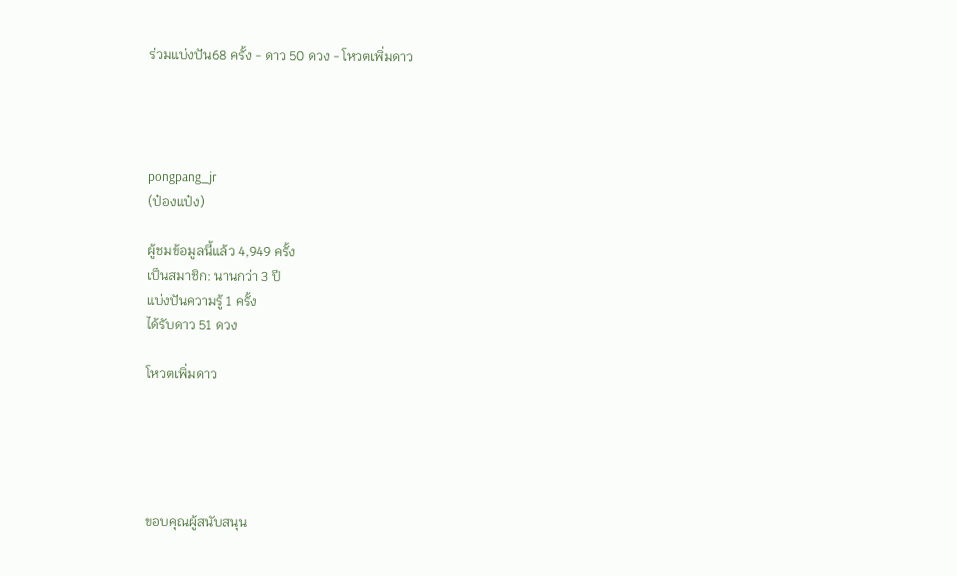ร่วมแบ่งปัน68 ครั้ง - ดาว 50 ดวง - โหวตเพิ่มดาว




pongpang_jr
(ป๋องแป๋ง)

ผู้ชมข้อมูลนี้แล้ว 4,949 ครั้ง
เป็นสมาชิก: นานกว่า 3 ปี
แบ่งปันความรู้ 1 ครั้ง
ได้รับดาว 51 ดวง

โหวตเพิ่มดาว





ขอบคุณผู้สนับสนุน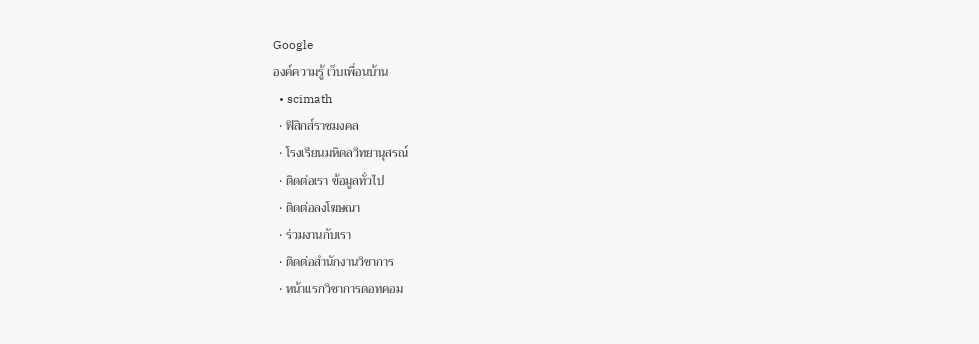Google
องค์ความรู้ เว็บเพื่อนบ้าน
  • scimath
  • ฟิสิกส์ราชมงคล
  • โรงเรียนมหิดลวิทยานุสรณ์
  • ติดต่อเรา ข้อมูลทั่วไป
  • ติดต่อลงโฆษณา
  • ร่วมงานกับเรา
  • ติดต่อสำนักงานวิชาการ
  • หน้าแรกวิชาการดอทคอม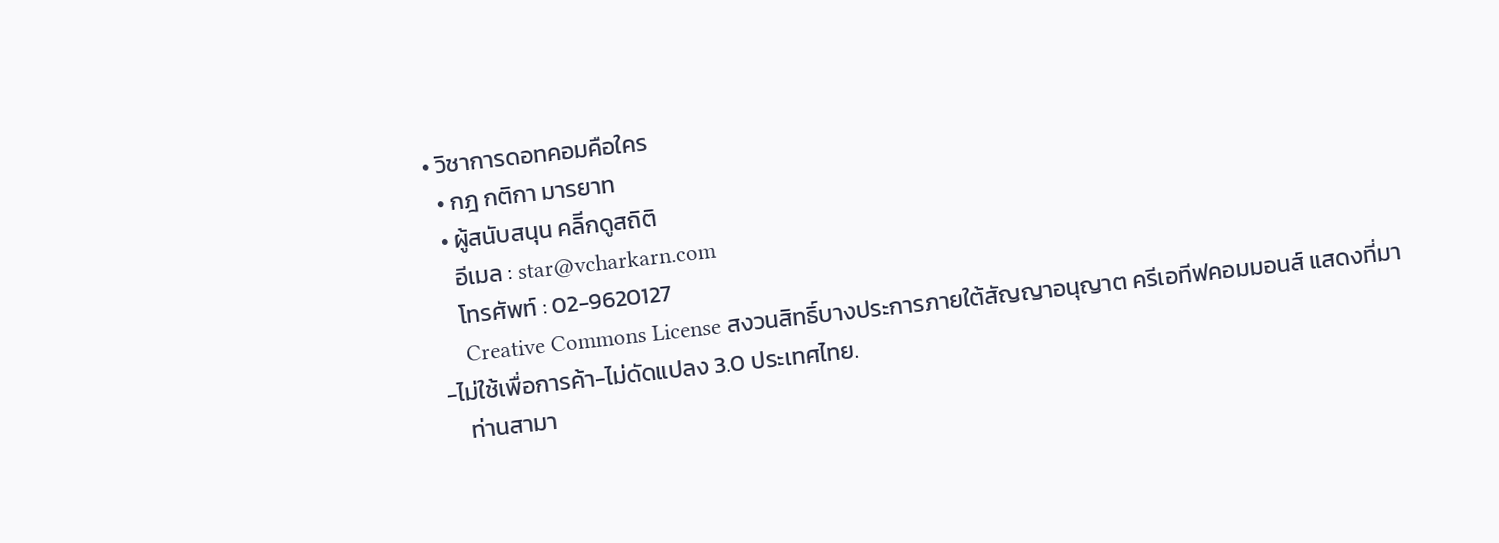• วิชาการดอทคอมคือใคร
  • กฎ กติกา มารยาท
  • ผู้สนับสนุน คลิีกดูสถิติ
    อีเมล : star@vcharkarn.com
    โทรศัพท์ : 02-9620127
    Creative Commons License สงวนสิทธิ์บางประการภายใต้สัญญาอนุญาต ครีเอทีฟคอมมอนส์ แสดงที่มา-ไม่ใช้เพื่อการค้า-ไม่ดัดแปลง 3.0 ประเทศไทย.
    ท่านสามา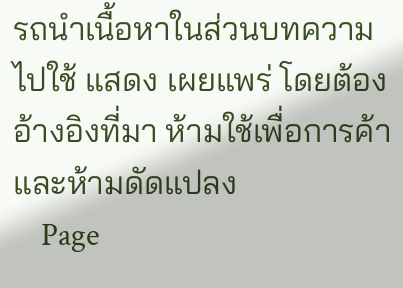รถนำเนื้อหาในส่วนบทความไปใช้ แสดง เผยแพร่ โดยต้องอ้างอิงที่มา ห้ามใช้เพื่อการค้าและห้ามดัดแปลง
    Page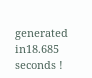generated in18.685 seconds !